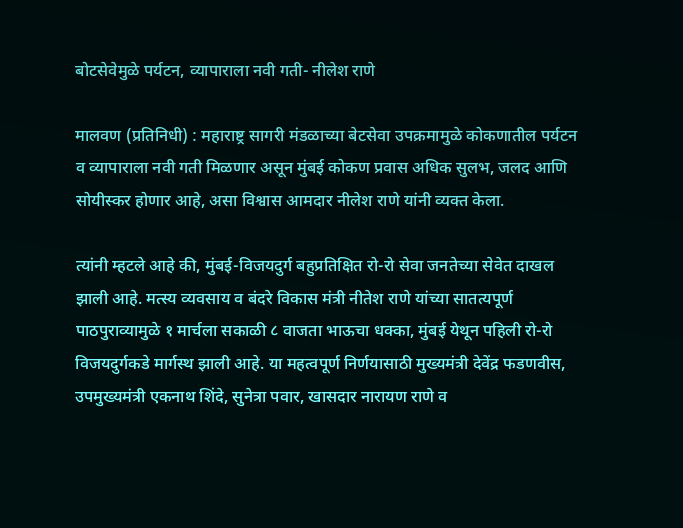बोटसेवेमुळे पर्यटन, व्यापाराला नवी गती- नीलेश राणे

मालवण (प्रतिनिधी) : महाराष्ट्र सागरी मंडळाच्या बेटसेवा उपक्रमामुळे कोकणातील पर्यटन व व्यापाराला नवी गती मिळणार असून मुंबई कोकण प्रवास अधिक सुलभ, जलद आणि सोयीस्कर होणार आहे, असा विश्वास आमदार नीलेश राणे यांनी व्यक्त केला.

त्यांनी म्हटले आहे की, मुंबई-विजयदुर्ग बहुप्रतिक्षित रो-रो सेवा जनतेच्या सेवेत दाखल झाली आहे. मत्स्य व्यवसाय व बंदरे विकास मंत्री नीतेश राणे यांच्या सातत्यपूर्ण पाठपुराव्यामुळे १ मार्चला सकाळी ८ वाजता भाऊचा धक्का, मुंबई येथून पहिली रो-रो विजयदुर्गकडे मार्गस्थ झाली आहे. या महत्वपूर्ण निर्णयासाठी मुख्यमंत्री देवेंद्र फडणवीस, उपमुख्यमंत्री एकनाथ शिंदे, सुनेत्रा पवार, खासदार नारायण राणे व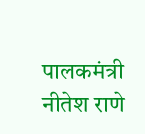पालकमंत्री नीतेश राणे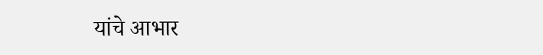यांचे आभार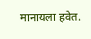मानायला हवेत.